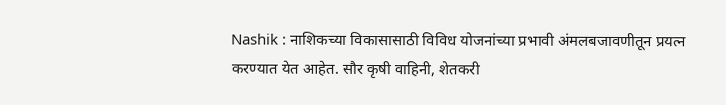Nashik : नाशिकच्या विकासासाठी विविध योजनांच्या प्रभावी अंमलबजावणीतून प्रयत्न करण्यात येत आहेत. सौर कृषी वाहिनी, शेतकरी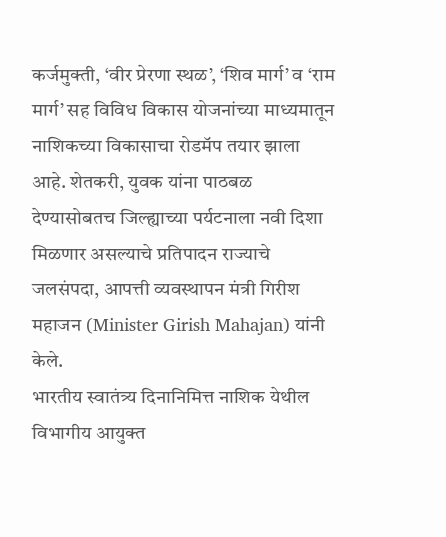कर्जमुक्ती, ‘वीर प्रेरणा स्थळ’, ‘शिव मार्ग’ व ‘राम मार्ग’ सह विविध विकास योजनांच्या माध्यमातून नाशिकच्या विकासाचा रोडमॅप तयार झाला आहे. शेतकरी, युवक यांना पाठबळ देण्यासोबतच जिल्ह्याच्या पर्यटनाला नवी दिशा मिळणार असल्याचे प्रतिपादन राज्याचे जलसंपदा, आपत्ती व्यवस्थापन मंत्री गिरीश महाजन (Minister Girish Mahajan) यांनी केले.
भारतीय स्वातंत्र्य दिनानिमित्त नाशिक येथील विभागीय आयुक्त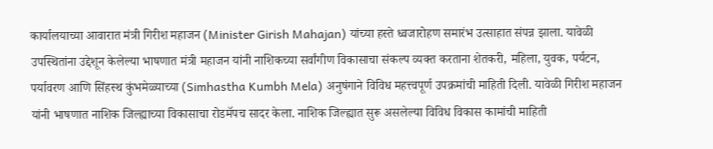कार्यालयाच्या आवारात मंत्री गिरीश महाजन (Minister Girish Mahajan) यांच्या हस्ते ध्वजारोहण समारंभ उत्साहात संपन्न झाला. यावेळी उपस्थितांना उद्देशून केलेल्या भाषणात मंत्री महाजन यांनी नाशिकच्या सर्वांगीण विकासाचा संकल्प व्यक्त करताना शेतकरी, महिला, युवक, पर्यटन, पर्यावरण आणि सिंहस्थ कुंभमेळ्याच्या (Simhastha Kumbh Mela) अनुषंगाने विविध महत्त्वपूर्ण उपक्रमांची माहिती दिली. यावेळी गिरीश महाजन यांनी भाषणात नाशिक जिल्ह्याच्या विकासाचा रोडमॅपच सादर केला. नाशिक जिल्ह्यात सुरू असलेल्या विविध विकास कामांची माहिती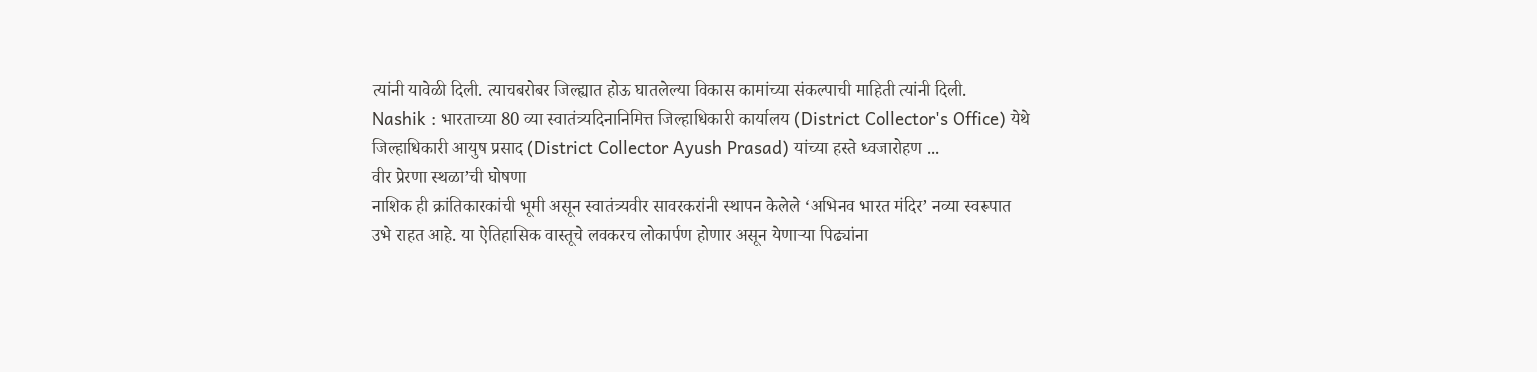त्यांनी यावेळी दिली. त्याचबरोबर जिल्ह्यात होऊ घातलेल्या विकास कामांच्या संकल्पाची माहिती त्यांनी दिली.
Nashik : भारताच्या 80 व्या स्वातंत्र्यदिनानिमित्त जिल्हाधिकारी कार्यालय (District Collector's Office) येथे जिल्हाधिकारी आयुष प्रसाद (District Collector Ayush Prasad) यांच्या हस्ते ध्वजारोहण ...
वीर प्रेरणा स्थळा’ची घोषणा
नाशिक ही क्रांतिकारकांची भूमी असून स्वातंत्र्यवीर सावरकरांनी स्थापन केलेले ‘अभिनव भारत मंदिर’ नव्या स्वरूपात उभे राहत आहे. या ऐतिहासिक वास्तूचे लवकरच लोकार्पण होणार असून येणाऱ्या पिढ्यांना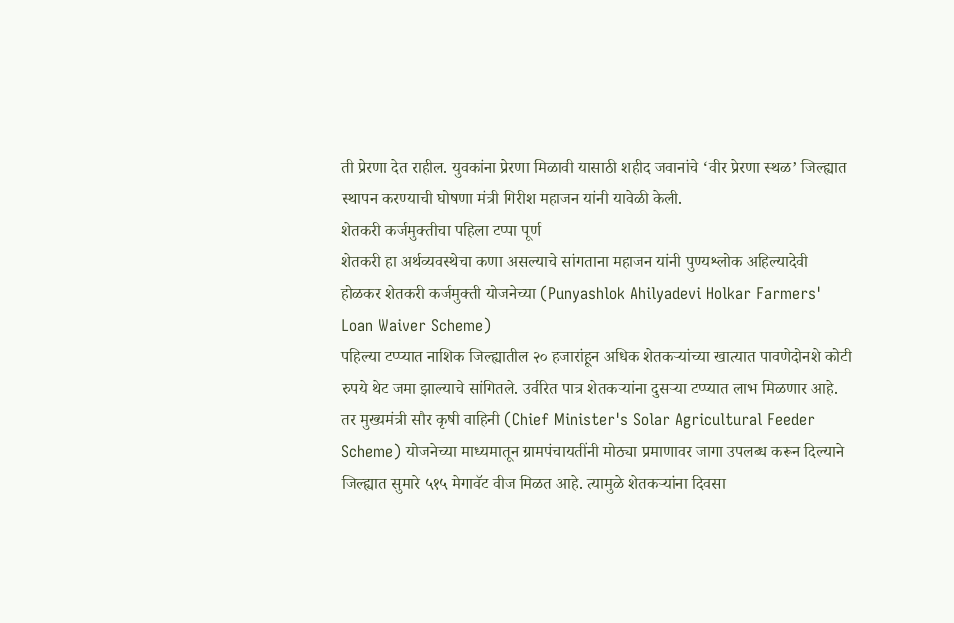ती प्रेरणा देत राहील. युवकांना प्रेरणा मिळावी यासाठी शहीद जवानांचे ‘वीर प्रेरणा स्थळ’ जिल्ह्यात स्थापन करण्याची घोषणा मंत्री गिरीश महाजन यांनी यावेळी केली.
शेतकरी कर्जमुक्तीचा पहिला टप्पा पूर्ण
शेतकरी हा अर्थव्यवस्थेचा कणा असल्याचे सांगताना महाजन यांनी पुण्यश्लोक अहिल्यादेवी होळकर शेतकरी कर्जमुक्ती योजनेच्या (Punyashlok Ahilyadevi Holkar Farmers' Loan Waiver Scheme)
पहिल्या टप्प्यात नाशिक जिल्ह्यातील २० हजारांहून अधिक शेतकऱ्यांच्या खात्यात पावणेदोनशे कोटी रुपये थेट जमा झाल्याचे सांगितले. उर्वरित पात्र शेतकऱ्यांना दुसऱ्या टप्प्यात लाभ मिळणार आहे. तर मुख्यमंत्री सौर कृषी वाहिनी (Chief Minister's Solar Agricultural Feeder Scheme) योजनेच्या माध्यमातून ग्रामपंचायतींनी मोठ्या प्रमाणावर जागा उपलब्ध करून दिल्याने जिल्ह्यात सुमारे ५१५ मेगावॅट वीज मिळत आहे. त्यामुळे शेतकऱ्यांना दिवसा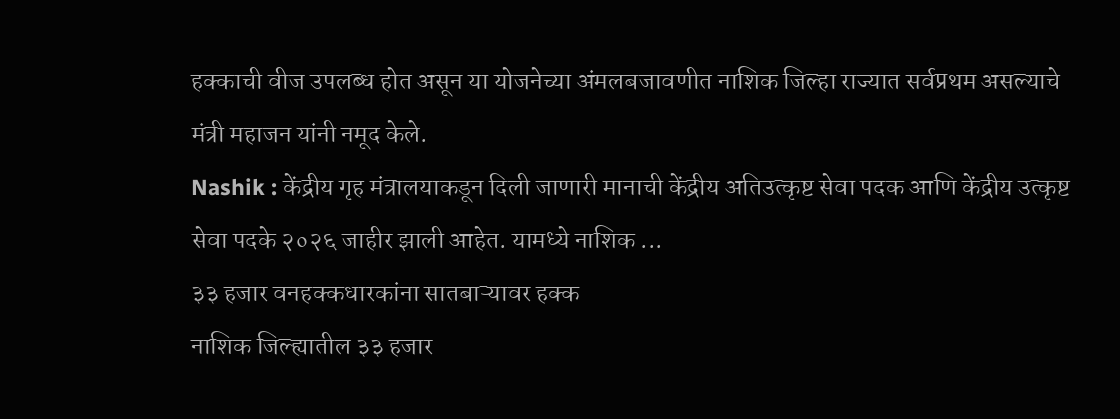हक्काची वीज उपलब्ध होत असून या योजनेच्या अंमलबजावणीत नाशिक जिल्हा राज्यात सर्वप्रथम असल्याचे मंत्री महाजन यांनी नमूद केले.
Nashik : केंद्रीय गृह मंत्रालयाकडून दिली जाणारी मानाची केंद्रीय अतिउत्कृष्ट सेवा पदक आणि केंद्रीय उत्कृष्ट सेवा पदके २०२६ जाहीर झाली आहेत. यामध्ये नाशिक ...
३३ हजार वनहक्कधारकांना सातबाऱ्यावर हक्क
नाशिक जिल्ह्यातील ३३ हजार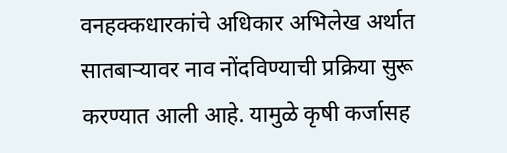वनहक्कधारकांचे अधिकार अभिलेख अर्थात सातबाऱ्यावर नाव नोंदविण्याची प्रक्रिया सुरू करण्यात आली आहे. यामुळे कृषी कर्जासह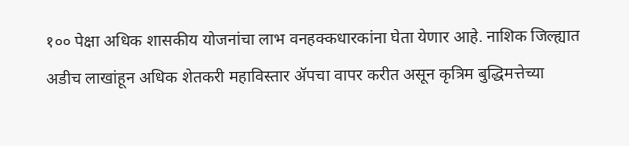१०० पेक्षा अधिक शासकीय योजनांचा लाभ वनहक्कधारकांना घेता येणार आहे. नाशिक जिल्ह्यात अडीच लाखांहून अधिक शेतकरी महाविस्तार ॲपचा वापर करीत असून कृत्रिम बुद्धिमत्तेच्या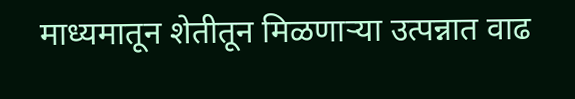माध्यमातून शेतीतून मिळणाऱ्या उत्पन्नात वाढ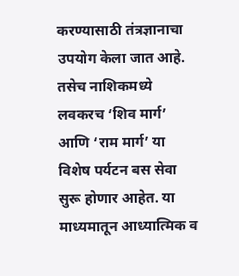करण्यासाठी तंत्रज्ञानाचा उपयोग केला जात आहे. तसेच नाशिकमध्ये लवकरच ‘शिव मार्ग’ आणि ‘राम मार्ग’ या विशेष पर्यटन बस सेवा सुरू होणार आहेत. या माध्यमातून आध्यात्मिक व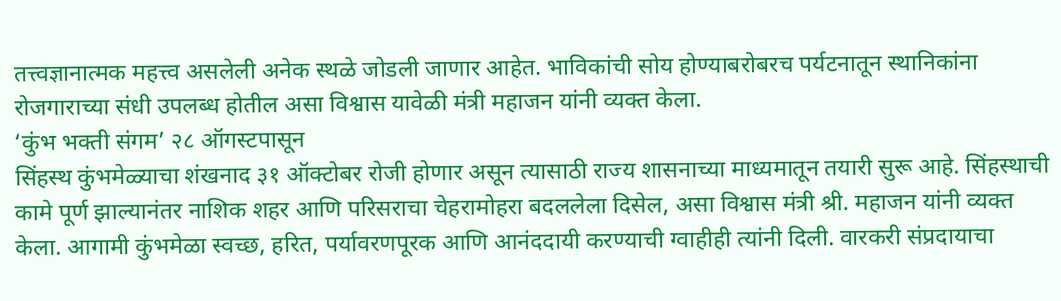तत्त्वज्ञानात्मक महत्त्व असलेली अनेक स्थळे जोडली जाणार आहेत. भाविकांची सोय होण्याबरोबरच पर्यटनातून स्थानिकांना रोजगाराच्या संधी उपलब्ध होतील असा विश्वास यावेळी मंत्री महाजन यांनी व्यक्त केला.
‘कुंभ भक्ती संगम’ २८ ऑगस्टपासून
सिंहस्थ कुंभमेळ्याचा शंखनाद ३१ ऑक्टोबर रोजी होणार असून त्यासाठी राज्य शासनाच्या माध्यमातून तयारी सुरू आहे. सिंहस्थाची कामे पूर्ण झाल्यानंतर नाशिक शहर आणि परिसराचा चेहरामोहरा बदललेला दिसेल, असा विश्वास मंत्री श्री. महाजन यांनी व्यक्त केला. आगामी कुंभमेळा स्वच्छ, हरित, पर्यावरणपूरक आणि आनंददायी करण्याची ग्वाहीही त्यांनी दिली. वारकरी संप्रदायाचा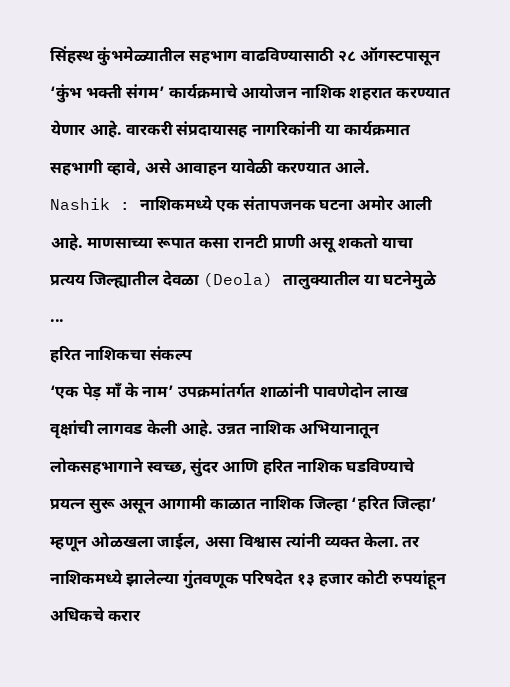सिंहस्थ कुंभमेळ्यातील सहभाग वाढविण्यासाठी २८ ऑगस्टपासून ‘कुंभ भक्ती संगम’ कार्यक्रमाचे आयोजन नाशिक शहरात करण्यात येणार आहे. वारकरी संप्रदायासह नागरिकांनी या कार्यक्रमात सहभागी व्हावे, असे आवाहन यावेळी करण्यात आले.
Nashik : नाशिकमध्ये एक संतापजनक घटना अमोर आली आहे. माणसाच्या रूपात कसा रानटी प्राणी असू शकतो याचा प्रत्यय जिल्ह्यातील देवळा (Deola) तालुक्यातील या घटनेमुळे ...
हरित नाशिकचा संकल्प
‘एक पेड़ माँ के नाम’ उपक्रमांतर्गत शाळांनी पावणेदोन लाख वृक्षांची लागवड केली आहे. उन्नत नाशिक अभियानातून लोकसहभागाने स्वच्छ, सुंदर आणि हरित नाशिक घडविण्याचे प्रयत्न सुरू असून आगामी काळात नाशिक जिल्हा ‘हरित जिल्हा’ म्हणून ओळखला जाईल, असा विश्वास त्यांनी व्यक्त केला. तर नाशिकमध्ये झालेल्या गुंतवणूक परिषदेत १३ हजार कोटी रुपयांहून अधिकचे करार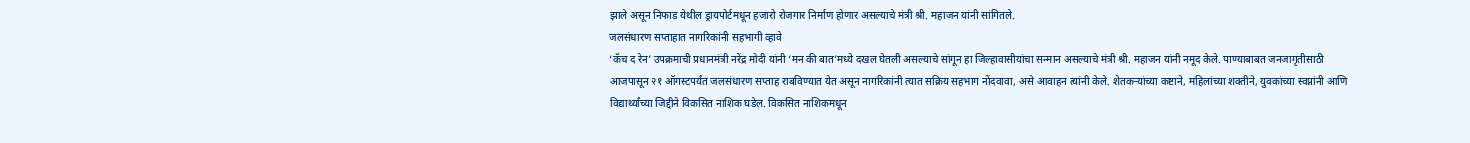झाले असून निफाड येथील ड्रायपोर्टमधून हजारो रोजगार निर्माण होणार असल्याचे मंत्री श्री. महाजन यांनी सांगितले.
जलसंधारण सप्ताहात नागरिकांनी सहभागी व्हावे
‘कॅच द रेन’ उपक्रमाची प्रधानमंत्री नरेंद्र मोदी यांनी ‘मन की बात’मध्ये दखल घेतली असल्याचे सांगून हा जिल्हावासीयांचा सन्मान असल्याचे मंत्री श्री. महाजन यांनी नमूद केले. पाण्याबाबत जनजागृतीसाठी आजपासून २१ ऑगस्टपर्यंत जलसंधारण सप्ताह राबविण्यात येत असून नागरिकांनी त्यात सक्रिय सहभाग नोंदवावा, असे आवाहन त्यांनी केले. शेतकऱ्यांच्या कष्टाने, महिलांच्या शक्तीने, युवकांच्या स्वप्नांनी आणि विद्यार्थ्यांच्या जिद्दीने विकसित नाशिक घडेल. विकसित नाशिकमधून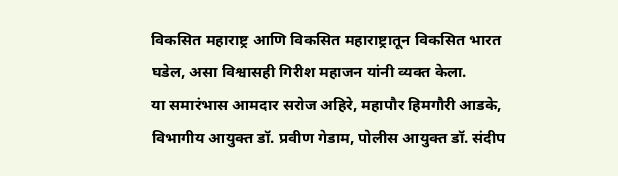विकसित महाराष्ट्र आणि विकसित महाराष्ट्रातून विकसित भारत घडेल, असा विश्वासही गिरीश महाजन यांनी व्यक्त केला.
या समारंभास आमदार सरोज अहिरे, महापौर हिमगौरी आडके, विभागीय आयुक्त डॉ. प्रवीण गेडाम, पोलीस आयुक्त डॉ. संदीप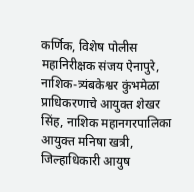कर्णिक, विशेष पोलीस महानिरीक्षक संजय ऐनापुरे, नाशिक-त्र्यंबकेश्वर कुंभमेळा प्राधिकरणाचे आयुक्त शेखर सिंह, नाशिक महानगरपालिका आयुक्त मनिषा खत्री, जिल्हाधिकारी आयुष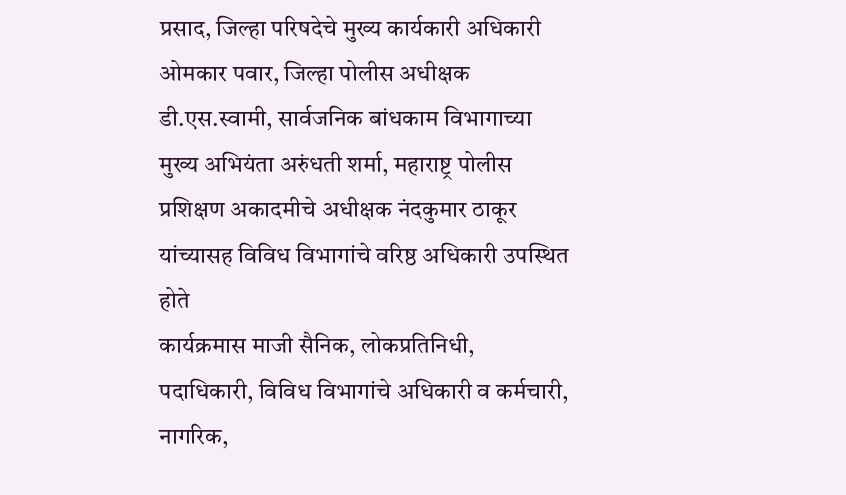प्रसाद, जिल्हा परिषदेचे मुख्य कार्यकारी अधिकारी ओमकार पवार, जिल्हा पोलीस अधीक्षक डी.एस.स्वामी, सार्वजनिक बांधकाम विभागाच्या मुख्य अभियंता अरुंधती शर्मा, महाराष्ट्र पोलीस प्रशिक्षण अकादमीचे अधीक्षक नंदकुमार ठाकूर यांच्यासह विविध विभागांचे वरिष्ठ अधिकारी उपस्थित होते
कार्यक्रमास माजी सैनिक, लोकप्रतिनिधी, पदाधिकारी, विविध विभागांचे अधिकारी व कर्मचारी, नागरिक,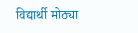विद्यार्थी मोठ्या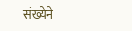संख्येने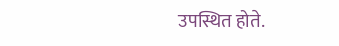उपस्थित होते.